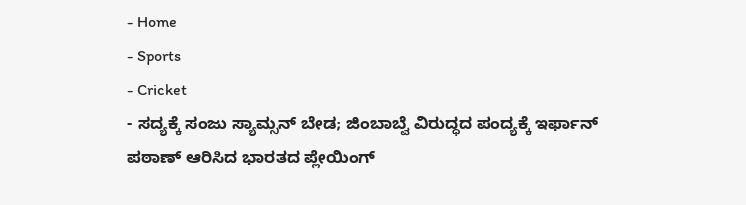- Home
- Sports
- Cricket
- ಸದ್ಯಕ್ಕೆ ಸಂಜು ಸ್ಯಾಮ್ಸನ್ ಬೇಡ; ಜಿಂಬಾಬ್ವೆ ವಿರುದ್ಧದ ಪಂದ್ಯಕ್ಕೆ ಇರ್ಫಾನ್ ಪಠಾಣ್ ಆರಿಸಿದ ಭಾರತದ ಪ್ಲೇಯಿಂಗ್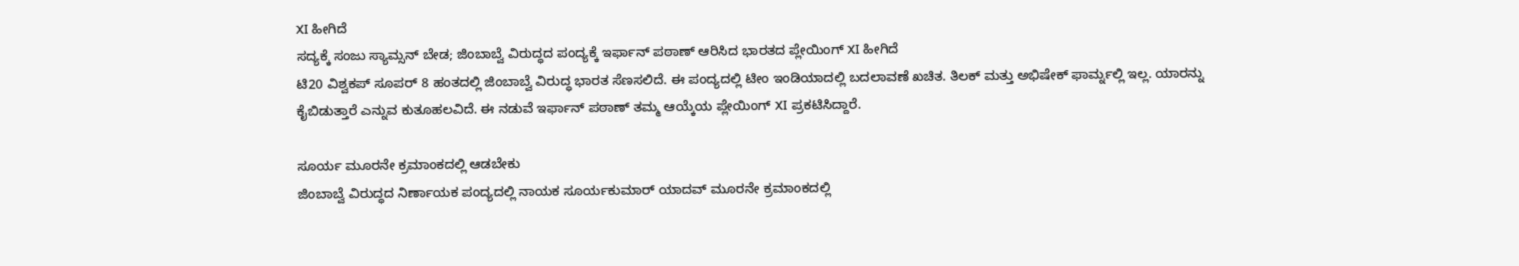XI ಹೀಗಿದೆ
ಸದ್ಯಕ್ಕೆ ಸಂಜು ಸ್ಯಾಮ್ಸನ್ ಬೇಡ; ಜಿಂಬಾಬ್ವೆ ವಿರುದ್ಧದ ಪಂದ್ಯಕ್ಕೆ ಇರ್ಫಾನ್ ಪಠಾಣ್ ಆರಿಸಿದ ಭಾರತದ ಪ್ಲೇಯಿಂಗ್ XI ಹೀಗಿದೆ
ಟಿ20 ವಿಶ್ವಕಪ್ ಸೂಪರ್ 8 ಹಂತದಲ್ಲಿ ಜಿಂಬಾಬ್ವೆ ವಿರುದ್ಧ ಭಾರತ ಸೆಣಸಲಿದೆ. ಈ ಪಂದ್ಯದಲ್ಲಿ ಟೀಂ ಇಂಡಿಯಾದಲ್ಲಿ ಬದಲಾವಣೆ ಖಚಿತ. ತಿಲಕ್ ಮತ್ತು ಅಭಿಷೇಕ್ ಫಾರ್ಮ್ನಲ್ಲಿ ಇಲ್ಲ. ಯಾರನ್ನು ಕೈಬಿಡುತ್ತಾರೆ ಎನ್ನುವ ಕುತೂಹಲವಿದೆ. ಈ ನಡುವೆ ಇರ್ಫಾನ್ ಪಠಾಣ್ ತಮ್ಮ ಆಯ್ಕೆಯ ಪ್ಲೇಯಿಂಗ್ XI ಪ್ರಕಟಿಸಿದ್ದಾರೆ.

ಸೂರ್ಯ ಮೂರನೇ ಕ್ರಮಾಂಕದಲ್ಲಿ ಆಡಬೇಕು
ಜಿಂಬಾಬ್ವೆ ವಿರುದ್ಧದ ನಿರ್ಣಾಯಕ ಪಂದ್ಯದಲ್ಲಿ ನಾಯಕ ಸೂರ್ಯಕುಮಾರ್ ಯಾದವ್ ಮೂರನೇ ಕ್ರಮಾಂಕದಲ್ಲಿ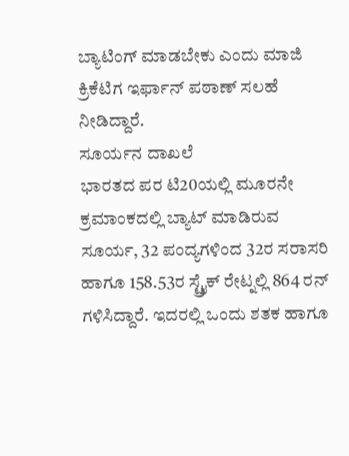ಬ್ಯಾಟಿಂಗ್ ಮಾಡಬೇಕು ಎಂದು ಮಾಜಿ ಕ್ರಿಕೆಟಿಗ ಇರ್ಫಾನ್ ಪಠಾಣ್ ಸಲಹೆ ನೀಡಿದ್ದಾರೆ.
ಸೂರ್ಯನ ದಾಖಲೆ
ಭಾರತದ ಪರ ಟಿ20ಯಲ್ಲಿ ಮೂರನೇ ಕ್ರಮಾಂಕದಲ್ಲಿ ಬ್ಯಾಟ್ ಮಾಡಿರುವ ಸೂರ್ಯ, 32 ಪಂದ್ಯಗಳಿಂದ 32ರ ಸರಾಸರಿ ಹಾಗೂ 158.53ರ ಸ್ಟ್ರೈಕ್ ರೇಟ್ನಲ್ಲಿ 864 ರನ್ ಗಳಿಸಿದ್ದಾರೆ. ಇದರಲ್ಲಿ ಒಂದು ಶತಕ ಹಾಗೂ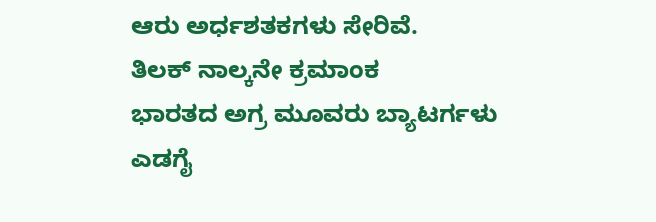ಆರು ಅರ್ಧಶತಕಗಳು ಸೇರಿವೆ.
ತಿಲಕ್ ನಾಲ್ಕನೇ ಕ್ರಮಾಂಕ
ಭಾರತದ ಅಗ್ರ ಮೂವರು ಬ್ಯಾಟರ್ಗಳು ಎಡಗೈ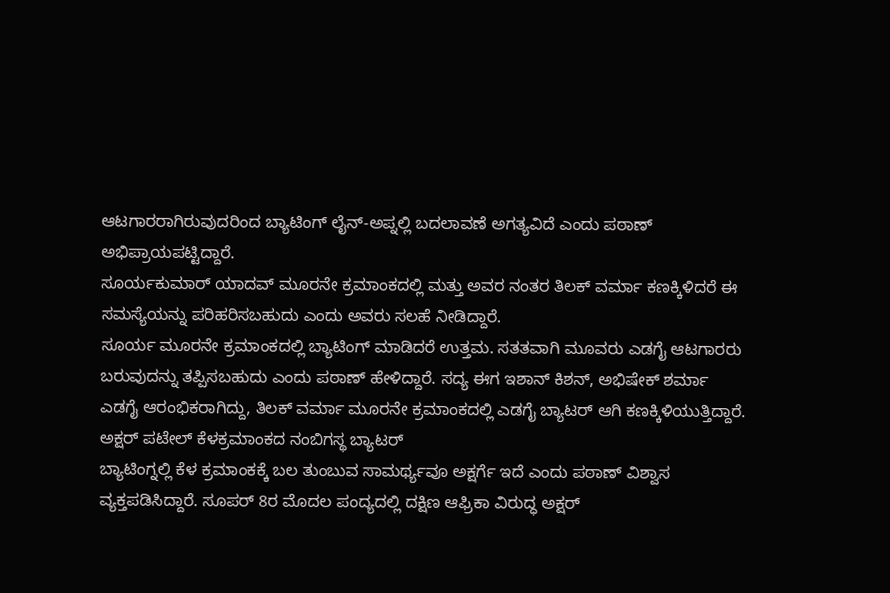ಆಟಗಾರರಾಗಿರುವುದರಿಂದ ಬ್ಯಾಟಿಂಗ್ ಲೈನ್-ಅಪ್ನಲ್ಲಿ ಬದಲಾವಣೆ ಅಗತ್ಯವಿದೆ ಎಂದು ಪಠಾಣ್ ಅಭಿಪ್ರಾಯಪಟ್ಟಿದ್ದಾರೆ.
ಸೂರ್ಯಕುಮಾರ್ ಯಾದವ್ ಮೂರನೇ ಕ್ರಮಾಂಕದಲ್ಲಿ ಮತ್ತು ಅವರ ನಂತರ ತಿಲಕ್ ವರ್ಮಾ ಕಣಕ್ಕಿಳಿದರೆ ಈ ಸಮಸ್ಯೆಯನ್ನು ಪರಿಹರಿಸಬಹುದು ಎಂದು ಅವರು ಸಲಹೆ ನೀಡಿದ್ದಾರೆ.
ಸೂರ್ಯ ಮೂರನೇ ಕ್ರಮಾಂಕದಲ್ಲಿ ಬ್ಯಾಟಿಂಗ್ ಮಾಡಿದರೆ ಉತ್ತಮ. ಸತತವಾಗಿ ಮೂವರು ಎಡಗೈ ಆಟಗಾರರು ಬರುವುದನ್ನು ತಪ್ಪಿಸಬಹುದು ಎಂದು ಪಠಾಣ್ ಹೇಳಿದ್ದಾರೆ. ಸದ್ಯ ಈಗ ಇಶಾನ್ ಕಿಶನ್, ಅಭಿಷೇಕ್ ಶರ್ಮಾ ಎಡಗೈ ಆರಂಭಿಕರಾಗಿದ್ದು, ತಿಲಕ್ ವರ್ಮಾ ಮೂರನೇ ಕ್ರಮಾಂಕದಲ್ಲಿ ಎಡಗೈ ಬ್ಯಾಟರ್ ಆಗಿ ಕಣಕ್ಕಿಳಿಯುತ್ತಿದ್ದಾರೆ.
ಅಕ್ಷರ್ ಪಟೇಲ್ ಕೆಳಕ್ರಮಾಂಕದ ನಂಬಿಗಸ್ಥ ಬ್ಯಾಟರ್
ಬ್ಯಾಟಿಂಗ್ನಲ್ಲಿ ಕೆಳ ಕ್ರಮಾಂಕಕ್ಕೆ ಬಲ ತುಂಬುವ ಸಾಮರ್ಥ್ಯವೂ ಅಕ್ಷರ್ಗೆ ಇದೆ ಎಂದು ಪಠಾಣ್ ವಿಶ್ವಾಸ ವ್ಯಕ್ತಪಡಿಸಿದ್ದಾರೆ. ಸೂಪರ್ 8ರ ಮೊದಲ ಪಂದ್ಯದಲ್ಲಿ ದಕ್ಷಿಣ ಆಫ್ರಿಕಾ ವಿರುದ್ಧ ಅಕ್ಷರ್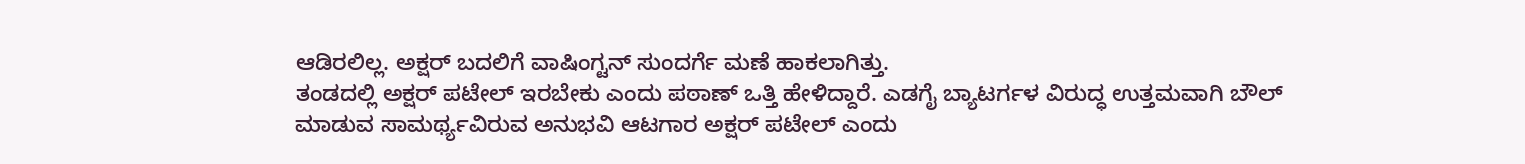ಆಡಿರಲಿಲ್ಲ. ಅಕ್ಷರ್ ಬದಲಿಗೆ ವಾಷಿಂಗ್ಟನ್ ಸುಂದರ್ಗೆ ಮಣೆ ಹಾಕಲಾಗಿತ್ತು.
ತಂಡದಲ್ಲಿ ಅಕ್ಷರ್ ಪಟೇಲ್ ಇರಬೇಕು ಎಂದು ಪಠಾಣ್ ಒತ್ತಿ ಹೇಳಿದ್ದಾರೆ. ಎಡಗೈ ಬ್ಯಾಟರ್ಗಳ ವಿರುದ್ಧ ಉತ್ತಮವಾಗಿ ಬೌಲ್ ಮಾಡುವ ಸಾಮರ್ಥ್ಯವಿರುವ ಅನುಭವಿ ಆಟಗಾರ ಅಕ್ಷರ್ ಪಟೇಲ್ ಎಂದು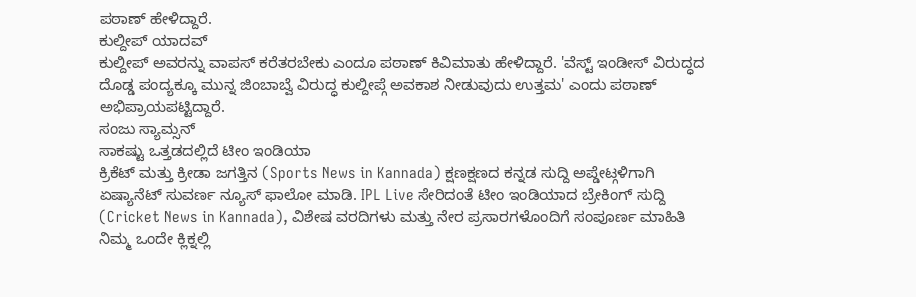ಪಠಾಣ್ ಹೇಳಿದ್ದಾರೆ.
ಕುಲ್ದೀಪ್ ಯಾದವ್
ಕುಲ್ದೀಪ್ ಅವರನ್ನು ವಾಪಸ್ ಕರೆತರಬೇಕು ಎಂದೂ ಪಠಾಣ್ ಕಿವಿಮಾತು ಹೇಳಿದ್ದಾರೆ. 'ವೆಸ್ಟ್ ಇಂಡೀಸ್ ವಿರುದ್ಧದ ದೊಡ್ಡ ಪಂದ್ಯಕ್ಕೂ ಮುನ್ನ ಜಿಂಬಾಬ್ವೆ ವಿರುದ್ಧ ಕುಲ್ದೀಪ್ಗೆ ಅವಕಾಶ ನೀಡುವುದು ಉತ್ತಮ' ಎಂದು ಪಠಾಣ್ ಅಭಿಪ್ರಾಯಪಟ್ಟಿದ್ದಾರೆ.
ಸಂಜು ಸ್ಯಾಮ್ಸನ್
ಸಾಕಷ್ಟು ಒತ್ತಡದಲ್ಲಿದೆ ಟೀಂ ಇಂಡಿಯಾ
ಕ್ರಿಕೆಟ್ ಮತ್ತು ಕ್ರೀಡಾ ಜಗತ್ತಿನ (Sports News in Kannada) ಕ್ಷಣಕ್ಷಣದ ಕನ್ನಡ ಸುದ್ದಿ ಅಪ್ಡೇಟ್ಗಳಿಗಾಗಿ ಏಷ್ಯಾನೆಟ್ ಸುವರ್ಣ ನ್ಯೂಸ್ ಫಾಲೋ ಮಾಡಿ. IPL Live ಸೇರಿದಂತೆ ಟೀಂ ಇಂಡಿಯಾದ ಬ್ರೇಕಿಂಗ್ ಸುದ್ದಿ (Cricket News in Kannada), ವಿಶೇಷ ವರದಿಗಳು ಮತ್ತು ನೇರ ಪ್ರಸಾರಗಳೊಂದಿಗೆ ಸಂಪೂರ್ಣ ಮಾಹಿತಿ ನಿಮ್ಮ ಒಂದೇ ಕ್ಲಿಕ್ನಲ್ಲಿ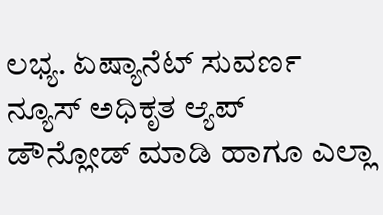ಲಭ್ಯ. ಏಷ್ಯಾನೆಟ್ ಸುವರ್ಣ ನ್ಯೂಸ್ ಅಧಿಕೃತ ಆ್ಯಪ್ ಡೌನ್ಲೋಡ್ ಮಾಡಿ ಹಾಗೂ ಎಲ್ಲಾ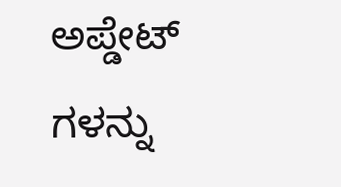ಅಪ್ಡೇಟ್ ಗಳನ್ನು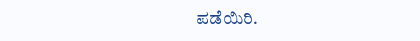ಪಡೆಯಿರಿ.